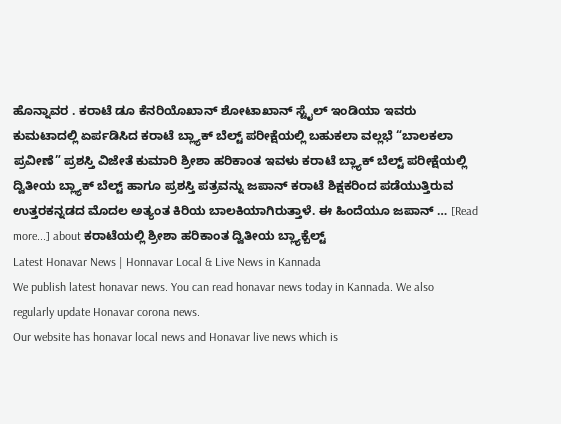ಹೊನ್ನಾವರ . ಕರಾಟೆ ಡೂ ಕೆನರಿಯೊಖಾನ್ ಶೋಟಾಖಾನ್ ಸ್ಟೈಲ್ ಇಂಡಿಯಾ ಇವರು ಕುಮಟಾದಲ್ಲಿ ಏರ್ಪಡಿಸಿದ ಕರಾಟೆ ಬ್ಲ್ಯಾಕ್ ಬೆಲ್ಟ್ ಪರೀಕ್ಷೆಯಲ್ಲಿ ಬಹುಕಲಾ ವಲ್ಲಭೆ “ಬಾಲಕಲಾ ಪ್ರವೀಣೆ” ಪ್ರಶಸ್ತಿ ವಿಜೇತೆ ಕುಮಾರಿ ಶ್ರೀಶಾ ಹರಿಕಾಂತ ಇವಳು ಕರಾಟೆ ಬ್ಲ್ಯಾಕ್ ಬೆಲ್ಟ್ ಪರೀಕ್ಷೆಯಲ್ಲಿ ದ್ವಿತೀಯ ಬ್ಲ್ಯಾಕ್ ಬೆಲ್ಟ್ ಹಾಗೂ ಪ್ರಶಸ್ತಿ ಪತ್ರವನ್ನು ಜಪಾನ್ ಕರಾಟೆ ಶಿಕ್ಷಕರಿಂದ ಪಡೆಯುತ್ತಿರುವ ಉತ್ತರಕನ್ನಡದ ಮೊದಲ ಅತ್ಯಂತ ಕಿರಿಯ ಬಾಲಕಿಯಾಗಿರುತ್ತಾಳೆ. ಈ ಹಿಂದೆಯೂ ಜಪಾನ್ … [Read more...] about ಕರಾಟೆಯಲ್ಲಿ ಶ್ರೀಶಾ ಹರಿಕಾಂತ ದ್ವಿತೀಯ ಬ್ಲ್ಯಾಕ್ಬೆಲ್ಟ್
Latest Honavar News | Honnavar Local & Live News in Kannada
We publish latest honavar news. You can read honavar news today in Kannada. We also regularly update Honavar corona news.
Our website has honavar local news and Honavar live news which is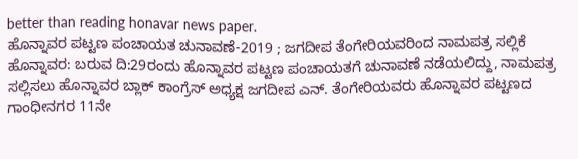better than reading honavar news paper.
ಹೊನ್ನಾವರ ಪಟ್ಟಣ ಪಂಚಾಯತ ಚುನಾವಣೆ-2019 ; ಜಗದೀಪ ತೆಂಗೇರಿಯವರಿಂದ ನಾಮಪತ್ರ ಸಲ್ಲಿಕೆ
ಹೊನ್ನಾವರ: ಬರುವ ದಿ:29ರಂದು ಹೊನ್ನಾವರ ಪಟ್ಟಣ ಪಂಚಾಯತಗೆ ಚುನಾವಣೆ ನಡೆಯಲಿದ್ದು, ನಾಮಪತ್ರ ಸಲ್ಲಿಸಲು ಹೊನ್ನಾವರ ಬ್ಲಾಕ್ ಕಾಂಗ್ರೆಸ್ ಅಧ್ಯಕ್ಷ ಜಗದೀಪ ಎನ್. ತೆಂಗೇರಿಯವರು ಹೊನ್ನಾವರ ಪಟ್ಟಣದ ಗಾಂಧೀನಗರ 11ನೇ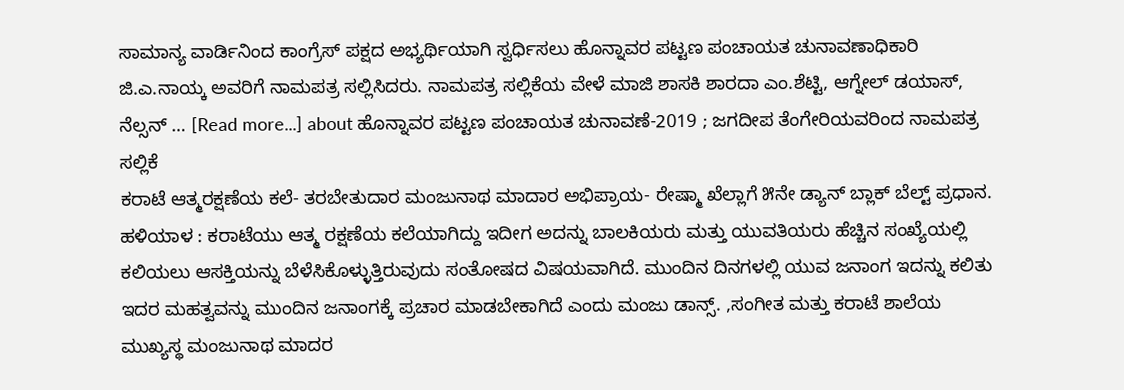ಸಾಮಾನ್ಯ ವಾರ್ಡಿನಿಂದ ಕಾಂಗ್ರೆಸ್ ಪಕ್ಷದ ಅಭ್ಯರ್ಥಿಯಾಗಿ ಸ್ವರ್ಧಿಸಲು ಹೊನ್ನಾವರ ಪಟ್ಟಣ ಪಂಚಾಯತ ಚುನಾವಣಾಧಿಕಾರಿ ಜಿ.ಎ.ನಾಯ್ಕ ಅವರಿಗೆ ನಾಮಪತ್ರ ಸಲ್ಲಿಸಿದರು. ನಾಮಪತ್ರ ಸಲ್ಲಿಕೆಯ ವೇಳೆ ಮಾಜಿ ಶಾಸಕಿ ಶಾರದಾ ಎಂ.ಶೆಟ್ಟಿ, ಆಗ್ನೇಲ್ ಡಯಾಸ್, ನೆಲ್ಸನ್ … [Read more...] about ಹೊನ್ನಾವರ ಪಟ್ಟಣ ಪಂಚಾಯತ ಚುನಾವಣೆ-2019 ; ಜಗದೀಪ ತೆಂಗೇರಿಯವರಿಂದ ನಾಮಪತ್ರ ಸಲ್ಲಿಕೆ
ಕರಾಟೆ ಆತ್ಮರಕ್ಷಣೆಯ ಕಲೆ- ತರಬೇತುದಾರ ಮಂಜುನಾಥ ಮಾದಾರ ಅಭಿಪ್ರಾಯ- ರೇಷ್ಮಾ ಖೆಲ್ಲಾಗೆ ೫ನೇ ಡ್ಯಾನ್ ಬ್ಲಾಕ್ ಬೆಲ್ಟ್ ಪ್ರಧಾನ.
ಹಳಿಯಾಳ : ಕರಾಟೆಯು ಆತ್ಮ ರಕ್ಷಣೆಯ ಕಲೆಯಾಗಿದ್ದು ಇದೀಗ ಅದನ್ನು ಬಾಲಕಿಯರು ಮತ್ತು ಯುವತಿಯರು ಹೆಚ್ಚಿನ ಸಂಖ್ಯೆಯಲ್ಲಿ ಕಲಿಯಲು ಆಸಕ್ತಿಯನ್ನು ಬೆಳೆಸಿಕೊಳ್ಳುತ್ತಿರುವುದು ಸಂತೋಷದ ವಿಷಯವಾಗಿದೆ. ಮುಂದಿನ ದಿನಗಳಲ್ಲಿ ಯುವ ಜನಾಂಗ ಇದನ್ನು ಕಲಿತು ಇದರ ಮಹತ್ವವನ್ನು ಮುಂದಿನ ಜನಾಂಗಕ್ಕೆ ಪ್ರಚಾರ ಮಾಡಬೇಕಾಗಿದೆ ಎಂದು ಮಂಜು ಡಾನ್ಸ್. ,ಸಂಗೀತ ಮತ್ತು ಕರಾಟೆ ಶಾಲೆಯ ಮುಖ್ಯಸ್ಥ ಮಂಜುನಾಥ ಮಾದರ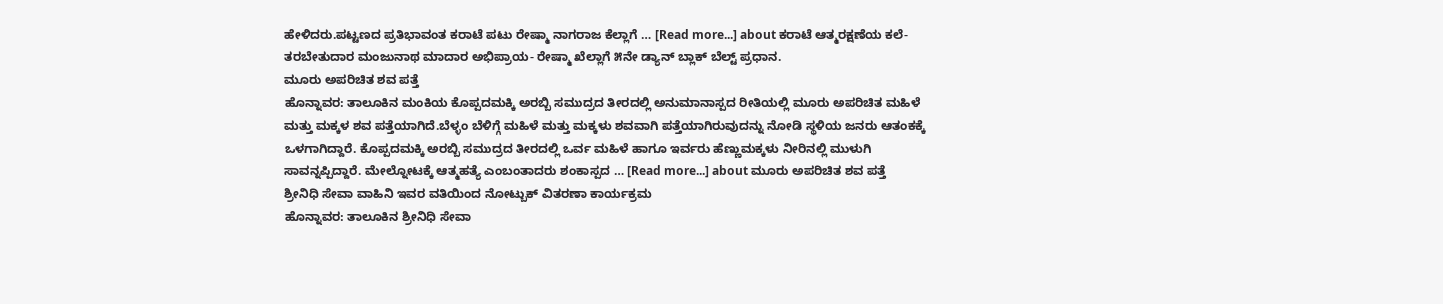ಹೇಳಿದರು.ಪಟ್ಟಣದ ಪ್ರತಿಭಾವಂತ ಕರಾಟೆ ಪಟು ರೇಷ್ಮಾ ನಾಗರಾಜ ಕೆಲ್ಲಾಗೆ … [Read more...] about ಕರಾಟೆ ಆತ್ಮರಕ್ಷಣೆಯ ಕಲೆ- ತರಬೇತುದಾರ ಮಂಜುನಾಥ ಮಾದಾರ ಅಭಿಪ್ರಾಯ- ರೇಷ್ಮಾ ಖೆಲ್ಲಾಗೆ ೫ನೇ ಡ್ಯಾನ್ ಬ್ಲಾಕ್ ಬೆಲ್ಟ್ ಪ್ರಧಾನ.
ಮೂರು ಅಪರಿಚಿತ ಶವ ಪತ್ತೆ
ಹೊನ್ನಾವರ: ತಾಲೂಕಿನ ಮಂಕಿಯ ಕೊಪ್ಪದಮಕ್ಕಿ ಅರಬ್ಬಿ ಸಮುದ್ರದ ತೀರದಲ್ಲಿ ಅನುಮಾನಾಸ್ಪದ ರೀತಿಯಲ್ಲಿ ಮೂರು ಅಪರಿಚಿತ ಮಹಿಳೆ ಮತ್ತು ಮಕ್ಕಳ ಶವ ಪತ್ತೆಯಾಗಿದೆ.ಬೆಳ್ಳಂ ಬೆಳಿಗ್ಗೆ ಮಹಿಳೆ ಮತ್ತು ಮಕ್ಕಳು ಶವವಾಗಿ ಪತ್ತೆಯಾಗಿರುವುದನ್ನು ನೋಡಿ ಸ್ಥಳಿಯ ಜನರು ಆತಂಕಕ್ಕೆ ಒಳಗಾಗಿದ್ದಾರೆ. ಕೊಪ್ಪದಮಕ್ಕಿ ಅರಬ್ಬಿ ಸಮುದ್ರದ ತೀರದಲ್ಲಿ ಒರ್ವ ಮಹಿಳೆ ಹಾಗೂ ಇರ್ವರು ಹೆಣ್ಣುಮಕ್ಕಳು ನೀರಿನಲ್ಲಿ ಮುಳುಗಿ ಸಾವನ್ನಪ್ಪಿದ್ದಾರೆ. ಮೇಲ್ನೋಟಕ್ಕೆ ಆತ್ಮಹತ್ಯೆ ಎಂಬಂತಾದರು ಶಂಕಾಸ್ಪದ … [Read more...] about ಮೂರು ಅಪರಿಚಿತ ಶವ ಪತ್ತೆ
ಶ್ರೀನಿಧಿ ಸೇವಾ ವಾಹಿನಿ ಇವರ ವತಿಯಿಂದ ನೋಟ್ಬುಕ್ ವಿತರಣಾ ಕಾರ್ಯಕ್ರಮ
ಹೊನ್ನಾವರ: ತಾಲೂಕಿನ ಶ್ರೀನಿಧಿ ಸೇವಾ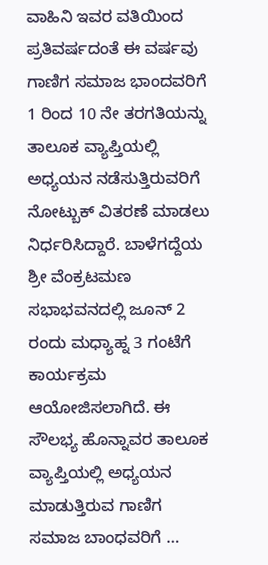ವಾಹಿನಿ ಇವರ ವತಿಯಿಂದ ಪ್ರತಿವರ್ಷದಂತೆ ಈ ವರ್ಷವು ಗಾಣಿಗ ಸಮಾಜ ಭಾಂದವರಿಗೆ 1 ರಿಂದ 10 ನೇ ತರಗತಿಯನ್ನು ತಾಲೂಕ ವ್ಯಾಪ್ತಿಯಲ್ಲಿ ಅಧ್ಯಯನ ನಡೆಸುತ್ತಿರುವರಿಗೆ ನೋಟ್ಬುಕ್ ವಿತರಣೆ ಮಾಡಲು ನಿರ್ಧರಿಸಿದ್ದಾರೆ. ಬಾಳೆಗದ್ದೆಯ ಶ್ರೀ ವೆಂಕ್ರಟಮಣ ಸಭಾಭವನದಲ್ಲಿ ಜೂನ್ 2 ರಂದು ಮಧ್ಯಾಹ್ನ 3 ಗಂಟೆಗೆ ಕಾರ್ಯಕ್ರಮ ಆಯೋಜಿಸಲಾಗಿದೆ. ಈ ಸೌಲಭ್ಯ ಹೊನ್ನಾವರ ತಾಲೂಕ ವ್ಯಾಪ್ತಿಯಲ್ಲಿ ಅಧ್ಯಯನ ಮಾಡುತ್ತಿರುವ ಗಾಣಿಗ ಸಮಾಜ ಬಾಂಧವರಿಗೆ …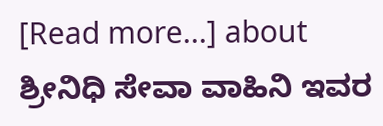[Read more...] about ಶ್ರೀನಿಧಿ ಸೇವಾ ವಾಹಿನಿ ಇವರ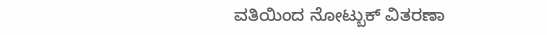ವತಿಯಿಂದ ನೋಟ್ಬುಕ್ ವಿತರಣಾ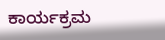ಕಾರ್ಯಕ್ರಮ